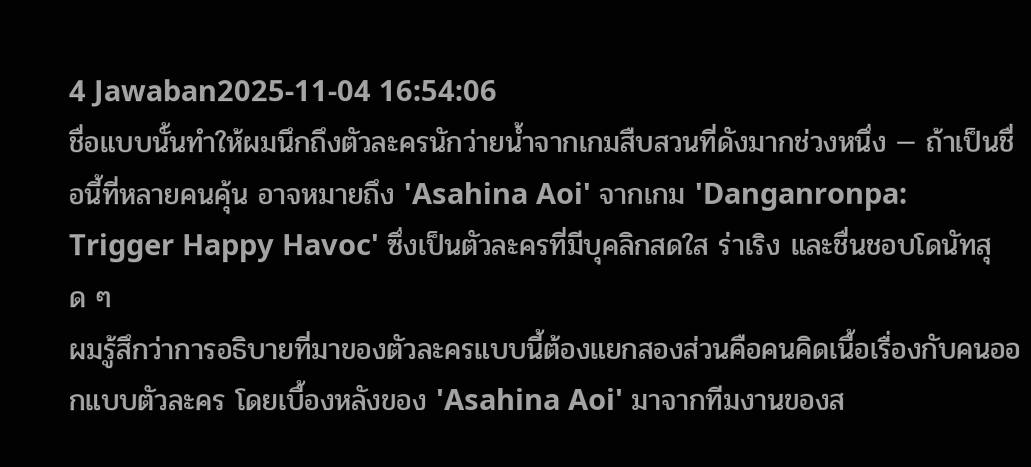4 Jawaban2025-11-04 16:54:06
ชื่อแบบนั้นทำให้ผมนึกถึงตัวละครนักว่ายน้ำจากเกมสืบสวนที่ดังมากช่วงหนึ่ง — ถ้าเป็นชื่อนี้ที่หลายคนคุ้น อาจหมายถึง 'Asahina Aoi' จากเกม 'Danganronpa: Trigger Happy Havoc' ซึ่งเป็นตัวละครที่มีบุคลิกสดใส ร่าเริง และชื่นชอบโดนัทสุด ๆ
ผมรู้สึกว่าการอธิบายที่มาของตัวละครแบบนี้ต้องแยกสองส่วนคือคนคิดเนื้อเรื่องกับคนออกแบบตัวละคร โดยเบื้องหลังของ 'Asahina Aoi' มาจากทีมงานของส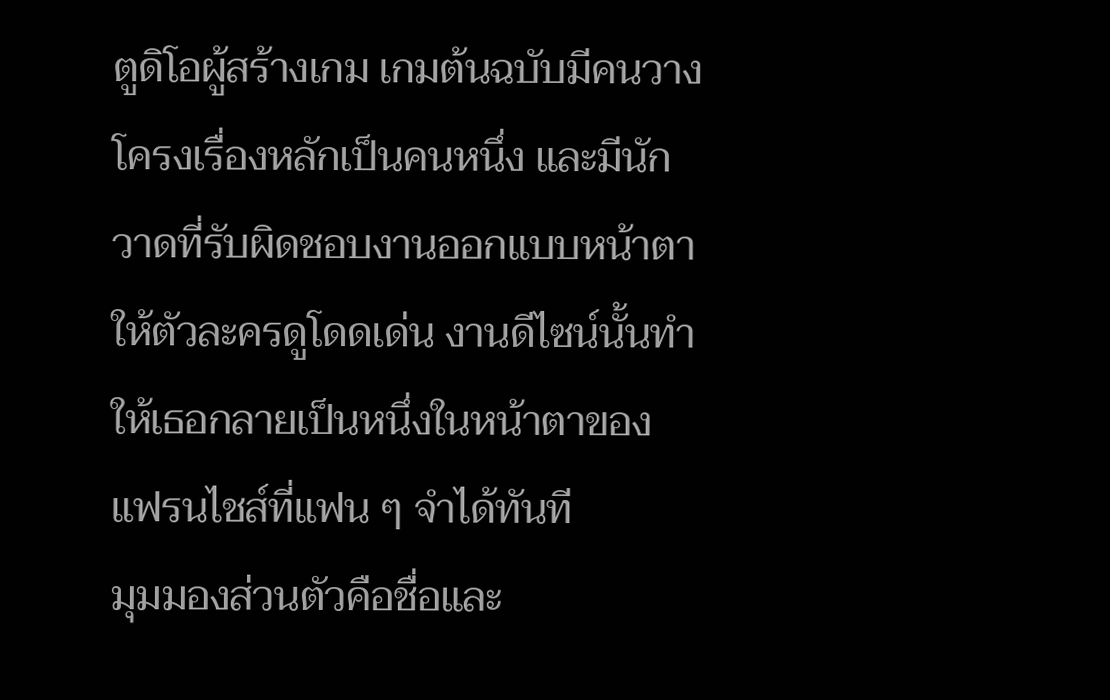ตูดิโอผู้สร้างเกม เกมต้นฉบับมีคนวางโครงเรื่องหลักเป็นคนหนึ่ง และมีนักวาดที่รับผิดชอบงานออกแบบหน้าตาให้ตัวละครดูโดดเด่น งานดีไซน์นั้นทำให้เธอกลายเป็นหนึ่งในหน้าตาของแฟรนไชส์ที่แฟน ๆ จำได้ทันที
มุมมองส่วนตัวคือชื่อและ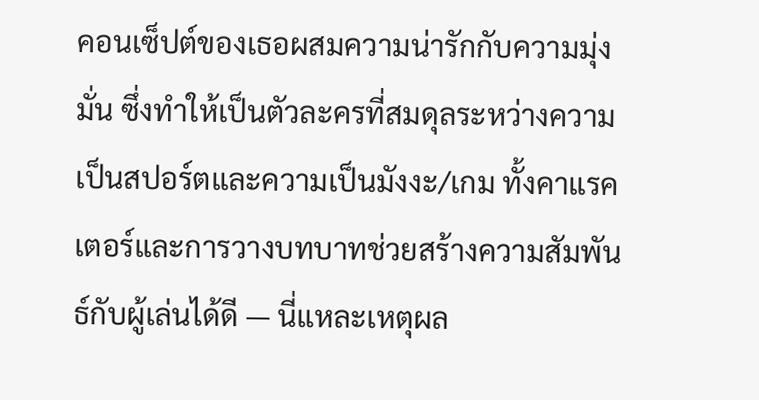คอนเซ็ปต์ของเธอผสมความน่ารักกับความมุ่งมั่น ซึ่งทำให้เป็นตัวละครที่สมดุลระหว่างความเป็นสปอร์ตและความเป็นมังงะ/เกม ทั้งคาแรคเตอร์และการวางบทบาทช่วยสร้างความสัมพันธ์กับผู้เล่นได้ดี — นี่แหละเหตุผล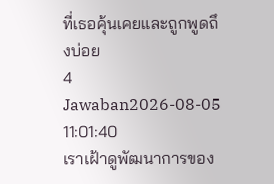ที่เธอคุ้นเคยและถูกพูดถึงบ่อย
4 Jawaban2026-08-05 11:01:40
เราเฝ้าดูพัฒนาการของ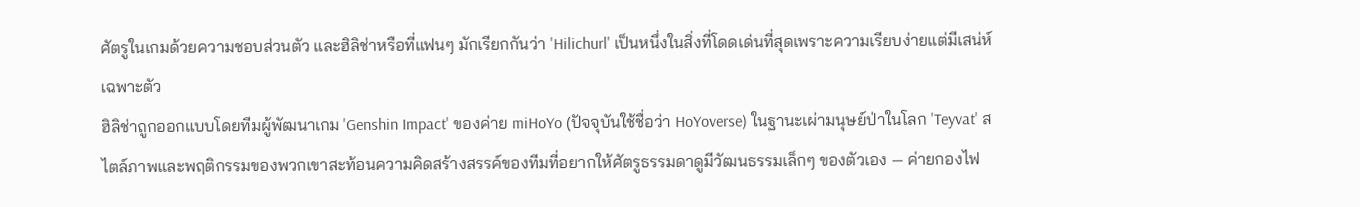ศัตรูในเกมด้วยความชอบส่วนตัว และฮิลิช่าหรือที่แฟนๆ มักเรียกกันว่า 'Hilichurl' เป็นหนึ่งในสิ่งที่โดดเด่นที่สุดเพราะความเรียบง่ายแต่มีเสน่ห์เฉพาะตัว
ฮิลิช่าถูกออกแบบโดยทีมผู้พัฒนาเกม 'Genshin Impact' ของค่าย miHoYo (ปัจจุบันใช้ชื่อว่า HoYoverse) ในฐานะเผ่ามนุษย์ป่าในโลก 'Teyvat' สไตล์ภาพและพฤติกรรมของพวกเขาสะท้อนความคิดสร้างสรรค์ของทีมที่อยากให้ศัตรูธรรมดาดูมีวัฒนธรรมเล็กๆ ของตัวเอง — ค่ายกองไฟ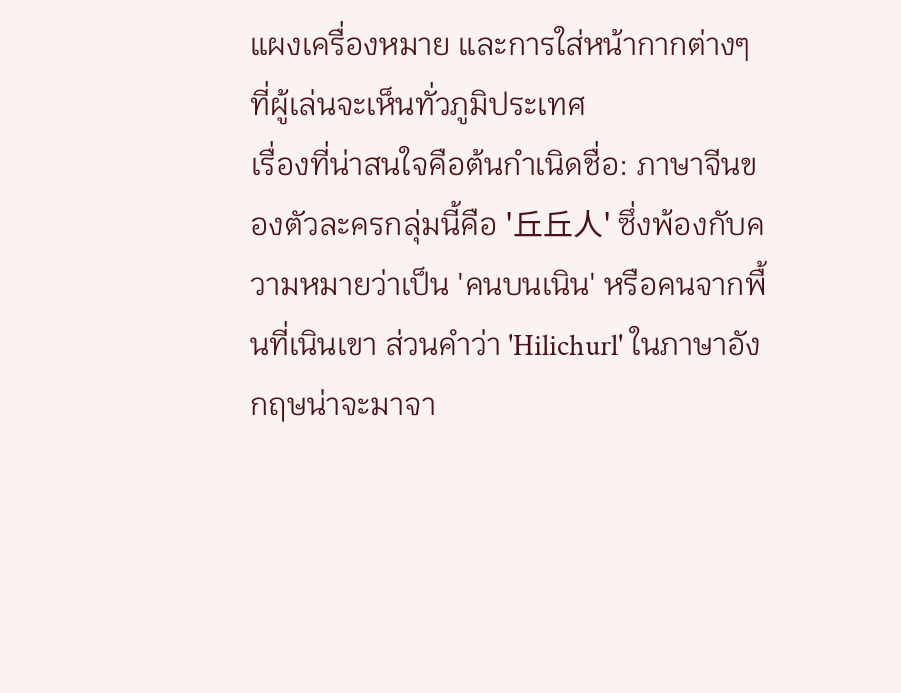แผงเครื่องหมาย และการใส่หน้ากากต่างๆ ที่ผู้เล่นจะเห็นทั่วภูมิประเทศ
เรื่องที่น่าสนใจคือต้นกำเนิดชื่อ: ภาษาจีนของตัวละครกลุ่มนี้คือ '丘丘人' ซึ่งพ้องกับความหมายว่าเป็น 'คนบนเนิน' หรือคนจากพื้นที่เนินเขา ส่วนคำว่า 'Hilichurl' ในภาษาอังกฤษน่าจะมาจา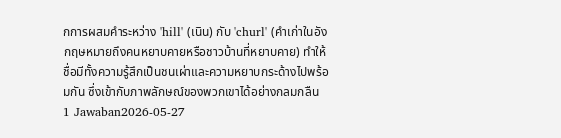กการผสมคำระหว่าง 'hill' (เนิน) กับ 'churl' (คำเก่าในอังกฤษหมายถึงคนหยาบคายหรือชาวบ้านที่หยาบคาย) ทำให้ชื่อมีทั้งความรู้สึกเป็นชนเผ่าและความหยาบกระด้างไปพร้อมกัน ซึ่งเข้ากับภาพลักษณ์ของพวกเขาได้อย่างกลมกลืน
1 Jawaban2026-05-27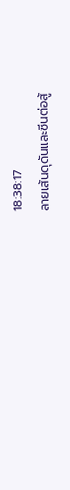18:38:17
ลายเส้นดุดันและซีนต่อสู้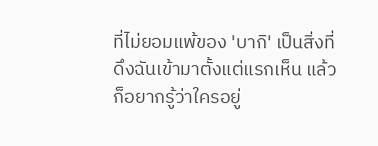ที่ไม่ยอมแพ้ของ 'บากิ' เป็นสิ่งที่ดึงฉันเข้ามาตั้งแต่แรกเห็น แล้วก็อยากรู้ว่าใครอยู่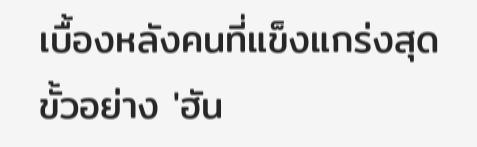เบื้องหลังคนที่แข็งแกร่งสุดขั้วอย่าง 'ฮัน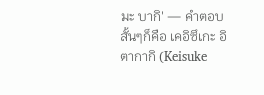มะ บากิ' — คำตอบสั้นๆก็คือ เคอิซึเกะ อิตากากิ (Keisuke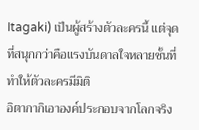Itagaki) เป็นผู้สร้างตัวละครนี้ แต่จุดที่สนุกกว่าคือแรงบันดาลใจหลายชั้นที่ทำให้ตัวละครมีมิติ
อิตากากิเอาองค์ประกอบจากโลกจริง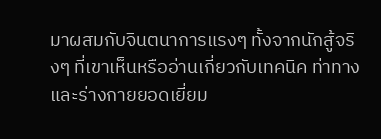มาผสมกับจินตนาการแรงๆ ทั้งจากนักสู้จริงๆ ที่เขาเห็นหรืออ่านเกี่ยวกับเทคนิค ท่าทาง และร่างกายยอดเยี่ยม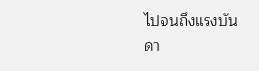ไปจนถึงแรงบันดา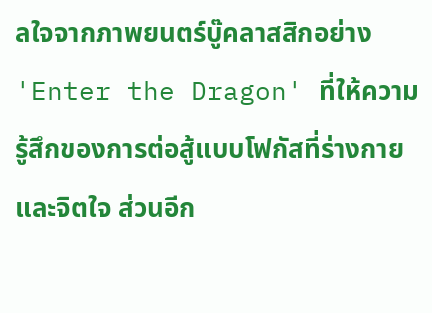ลใจจากภาพยนตร์บู๊คลาสสิกอย่าง 'Enter the Dragon' ที่ให้ความรู้สึกของการต่อสู้แบบโฟกัสที่ร่างกายและจิตใจ ส่วนอีก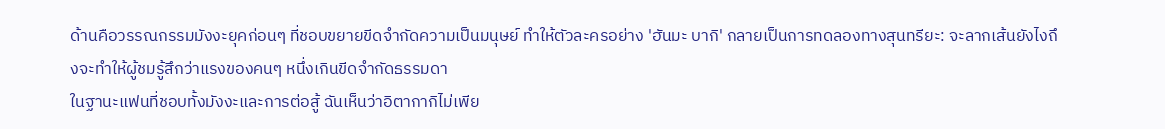ด้านคือวรรณกรรมมังงะยุคก่อนๆ ที่ชอบขยายขีดจำกัดความเป็นมนุษย์ ทำให้ตัวละครอย่าง 'ฮันมะ บากิ' กลายเป็นการทดลองทางสุนทรียะ: จะลากเส้นยังไงถึงจะทำให้ผู้ชมรู้สึกว่าแรงของคนๆ หนึ่งเกินขีดจำกัดธรรมดา
ในฐานะแฟนที่ชอบทั้งมังงะและการต่อสู้ ฉันเห็นว่าอิตากากิไม่เพีย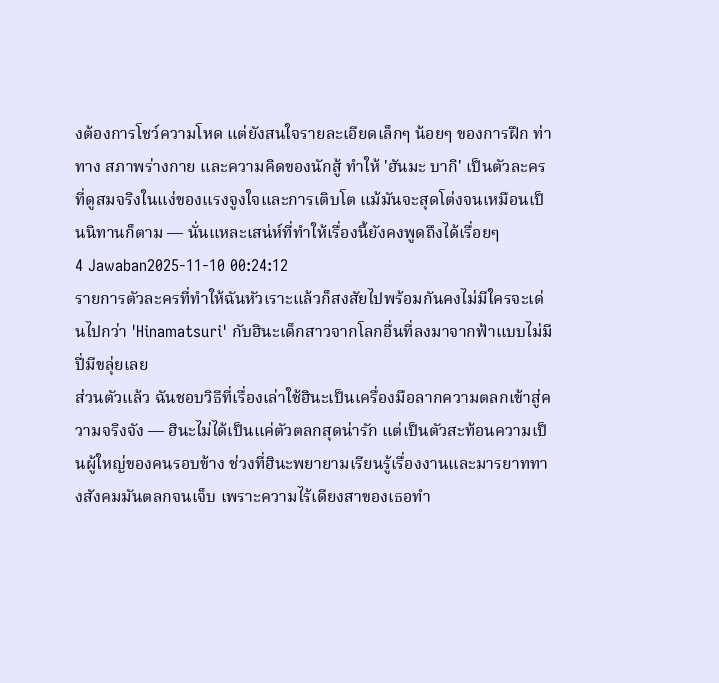งต้องการโชว์ความโหด แต่ยังสนใจรายละเอียดเล็กๆ น้อยๆ ของการฝึก ท่าทาง สภาพร่างกาย และความคิดของนักสู้ ทำให้ 'ฮันมะ บากิ' เป็นตัวละครที่ดูสมจริงในแง่ของแรงจูงใจและการเติบโต แม้มันจะสุดโต่งจนเหมือนเป็นนิทานก็ตาม — นั่นแหละเสน่ห์ที่ทำให้เรื่องนี้ยังคงพูดถึงได้เรื่อยๆ
4 Jawaban2025-11-10 00:24:12
รายการตัวละครที่ทำให้ฉันหัวเราะแล้วก็สงสัยไปพร้อมกันคงไม่มีใครจะเด่นไปกว่า 'Hinamatsuri' กับฮินะเด็กสาวจากโลกอื่นที่ลงมาจากฟ้าแบบไม่มีปี่มีขลุ่ยเลย
ส่วนตัวแล้ว ฉันชอบวิธีที่เรื่องเล่าใช้ฮินะเป็นเครื่องมือลากความตลกเข้าสู่ความจริงจัง — ฮินะไม่ได้เป็นแค่ตัวตลกสุดน่ารัก แต่เป็นตัวสะท้อนความเป็นผู้ใหญ่ของคนรอบข้าง ช่วงที่ฮินะพยายามเรียนรู้เรื่องงานและมารยาททางสังคมมันตลกจนเจ็บ เพราะความไร้เดียงสาของเธอทำ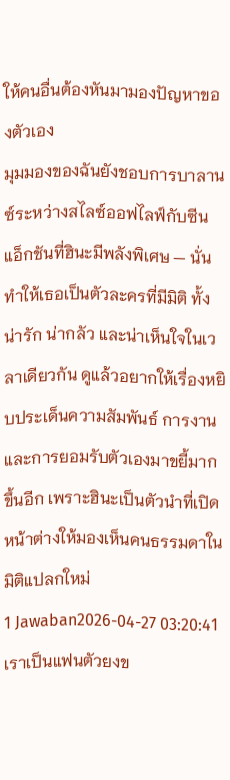ให้คนอื่นต้องหันมามองปัญหาของตัวเอง
มุมมองของฉันยังชอบการบาลานซ์ระหว่างสไลซ์ออฟไลฟ์กับซีนแอ็กชันที่ฮินะมีพลังพิเศษ — นั่นทำให้เธอเป็นตัวละครที่มีมิติ ทั้งน่ารัก น่ากลัว และน่าเห็นใจในเวลาเดียวกัน ดูแล้วอยากให้เรื่องหยิบประเด็นความสัมพันธ์ การงาน และการยอมรับตัวเองมาขยี้มากขึ้นอีก เพราะฮินะเป็นตัวนำที่เปิดหน้าต่างให้มองเห็นคนธรรมดาในมิติแปลกใหม่
1 Jawaban2026-04-27 03:20:41
เราเป็นแฟนตัวยงข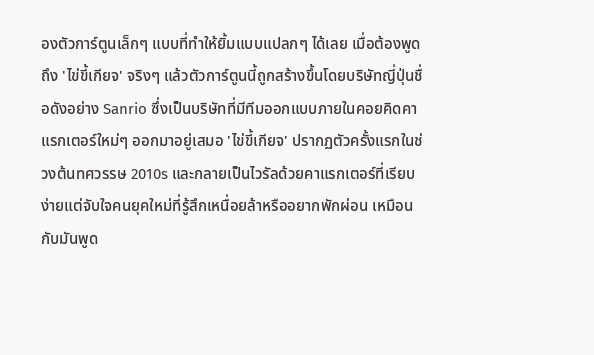องตัวการ์ตูนเล็กๆ แบบที่ทำให้ยิ้มแบบแปลกๆ ได้เลย เมื่อต้องพูดถึง 'ไข่ขี้เกียจ' จริงๆ แล้วตัวการ์ตูนนี้ถูกสร้างขึ้นโดยบริษัทญี่ปุ่นชื่อดังอย่าง Sanrio ซึ่งเป็นบริษัทที่มีทีมออกแบบภายในคอยคิดคาแรกเตอร์ใหม่ๆ ออกมาอยู่เสมอ 'ไข่ขี้เกียจ' ปรากฏตัวครั้งแรกในช่วงต้นทศวรรษ 2010s และกลายเป็นไวรัลด้วยคาแรกเตอร์ที่เรียบง่ายแต่จับใจคนยุคใหม่ที่รู้สึกเหนื่อยล้าหรืออยากพักผ่อน เหมือนกับมันพูด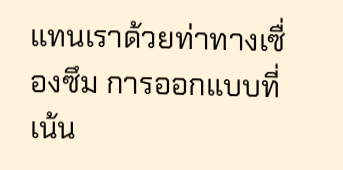แทนเราด้วยท่าทางเซื่องซึม การออกแบบที่เน้น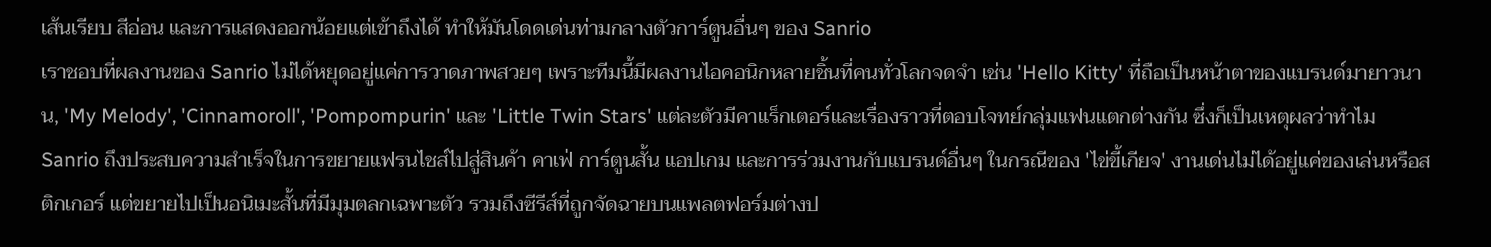เส้นเรียบ สีอ่อน และการแสดงออกน้อยแต่เข้าถึงได้ ทำให้มันโดดเด่นท่ามกลางตัวการ์ตูนอื่นๆ ของ Sanrio
เราชอบที่ผลงานของ Sanrio ไม่ได้หยุดอยู่แค่การวาดภาพสวยๆ เพราะทีมนี้มีผลงานไอคอนิกหลายชิ้นที่คนทั่วโลกจดจำ เช่น 'Hello Kitty' ที่ถือเป็นหน้าตาของแบรนด์มายาวนาน, 'My Melody', 'Cinnamoroll', 'Pompompurin' และ 'Little Twin Stars' แต่ละตัวมีคาแร็กเตอร์และเรื่องราวที่ตอบโจทย์กลุ่มแฟนแตกต่างกัน ซึ่งก็เป็นเหตุผลว่าทำไม Sanrio ถึงประสบความสำเร็จในการขยายแฟรนไชส์ไปสู่สินค้า คาเฟ่ การ์ตูนสั้น แอปเกม และการร่วมงานกับแบรนด์อื่นๆ ในกรณีของ 'ไข่ขี้เกียจ' งานเด่นไม่ได้อยู่แค่ของเล่นหรือสติกเกอร์ แต่ขยายไปเป็นอนิเมะสั้นที่มีมุมตลกเฉพาะตัว รวมถึงซีรีส์ที่ถูกจัดฉายบนแพลตฟอร์มต่างป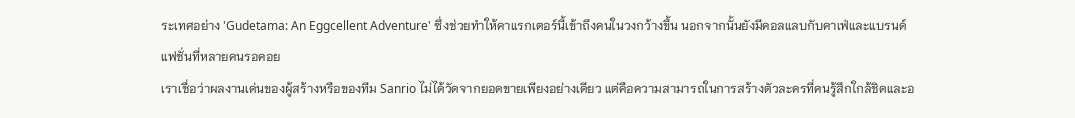ระเทศอย่าง 'Gudetama: An Eggcellent Adventure' ซึ่งช่วยทำให้คาแรกเตอร์นี้เข้าถึงคนในวงกว้างขึ้น นอกจากนั้นยังมีคอลแลบกับคาเฟ่และแบรนด์แฟชั่นที่หลายคนรอคอย
เราเชื่อว่าผลงานเด่นของผู้สร้างหรือของทีม Sanrio ไม่ได้วัดจากยอดขายเพียงอย่างเดียว แต่คือความสามารถในการสร้างตัวละครที่คนรู้สึกใกล้ชิดและอ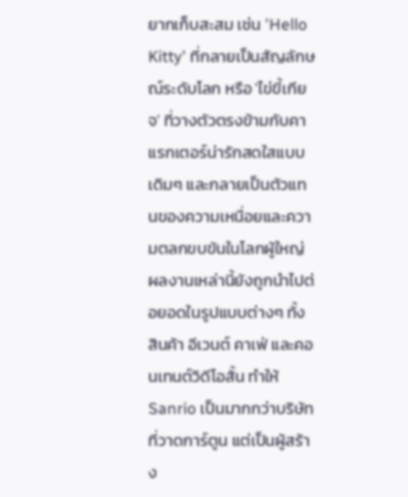ยากเก็บสะสม เช่น 'Hello Kitty' ที่กลายเป็นสัญลักษณ์ระดับโลก หรือ 'ไข่ขี้เกียจ' ที่วางตัวตรงข้ามกับคาแรกเตอร์น่ารักสดใสแบบเดิมๆ และกลายเป็นตัวแทนของความเหนื่อยและความตลกขบขันในโลกผู้ใหญ่ ผลงานเหล่านี้ยังถูกนำไปต่อยอดในรูปแบบต่างๆ ทั้งสินค้า อีเวนต์ คาเฟ่ และคอนเทนต์วิดีโอสั้น ทำให้ Sanrio เป็นมากกว่าบริษัทที่วาดการ์ตูน แต่เป็นผู้สร้าง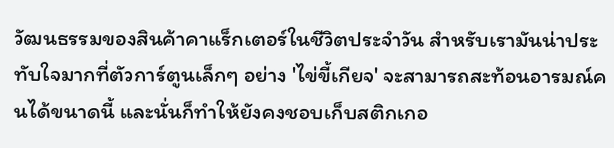วัฒนธรรมของสินค้าคาแร็กเตอร์ในชีวิตประจำวัน สำหรับเรามันน่าประทับใจมากที่ตัวการ์ตูนเล็กๆ อย่าง 'ไข่ขี้เกียจ' จะสามารถสะท้อนอารมณ์คนได้ขนาดนี้ และนั่นก็ทำให้ยังคงชอบเก็บสติกเกอ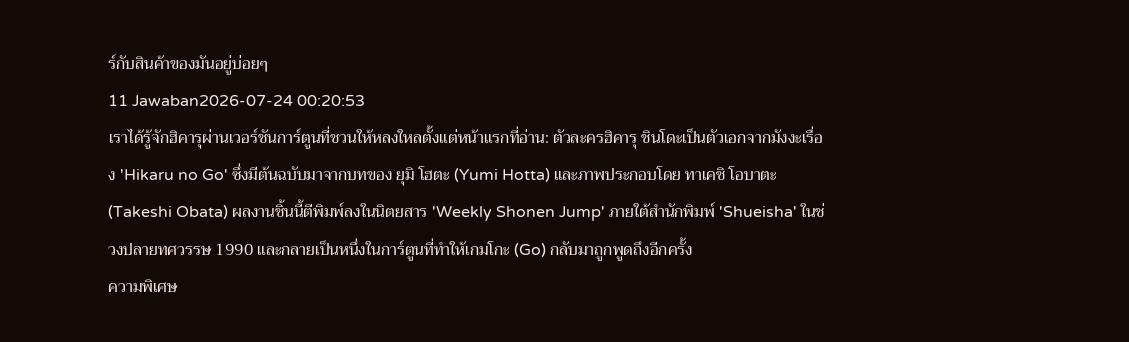ร์กับสินค้าของมันอยู่บ่อยๆ
11 Jawaban2026-07-24 00:20:53
เราได้รู้จักฮิคารุผ่านเวอร์ชันการ์ตูนที่ชวนให้หลงใหลตั้งแต่หน้าแรกที่อ่าน: ตัวละครฮิคารุ ชินโดะเป็นตัวเอกจากมังงะเรื่อง 'Hikaru no Go' ซึ่งมีต้นฉบับมาจากบทของ ยุมิ โฮตะ (Yumi Hotta) และภาพประกอบโดย ทาเคชิ โอบาตะ (Takeshi Obata) ผลงานชิ้นนี้ตีพิมพ์ลงในนิตยสาร 'Weekly Shonen Jump' ภายใต้สำนักพิมพ์ 'Shueisha' ในช่วงปลายทศวรรษ 1990 และกลายเป็นหนึ่งในการ์ตูนที่ทำให้เกมโกะ (Go) กลับมาถูกพูดถึงอีกครั้ง
ความพิเศษ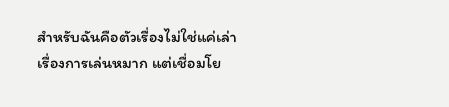สำหรับฉันคือตัวเรื่องไม่ใช่แค่เล่าเรื่องการเล่นหมาก แต่เชื่อมโย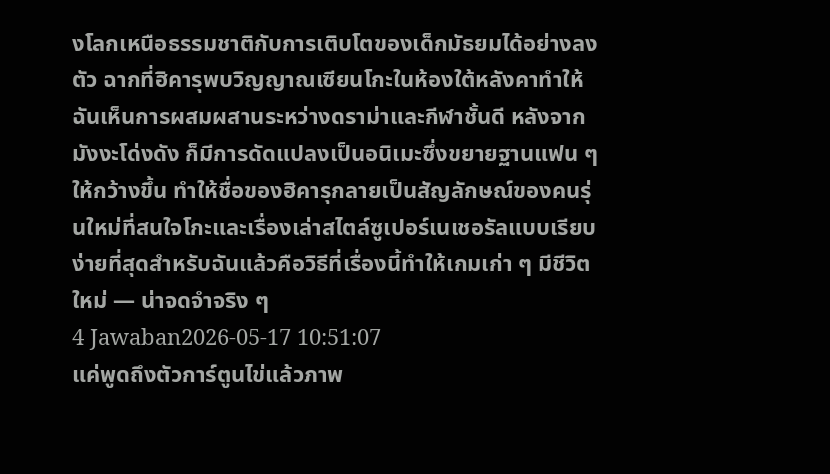งโลกเหนือธรรมชาติกับการเติบโตของเด็กมัธยมได้อย่างลงตัว ฉากที่ฮิคารุพบวิญญาณเซียนโกะในห้องใต้หลังคาทำให้ฉันเห็นการผสมผสานระหว่างดราม่าและกีฬาชั้นดี หลังจากมังงะโด่งดัง ก็มีการดัดแปลงเป็นอนิเมะซึ่งขยายฐานแฟน ๆ ให้กว้างขึ้น ทำให้ชื่อของฮิคารุกลายเป็นสัญลักษณ์ของคนรุ่นใหม่ที่สนใจโกะและเรื่องเล่าสไตล์ซูเปอร์เนเชอรัลแบบเรียบง่ายที่สุดสำหรับฉันแล้วคือวิธีที่เรื่องนี้ทำให้เกมเก่า ๆ มีชีวิตใหม่ — น่าจดจำจริง ๆ
4 Jawaban2026-05-17 10:51:07
แค่พูดถึงตัวการ์ตูนไข่แล้วภาพ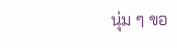นุ่ม ๆ ขอ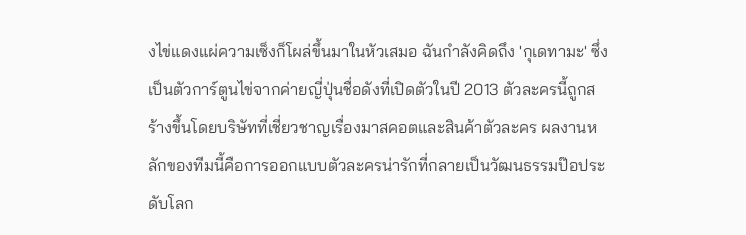งไข่แดงแผ่ความเซ็งก็โผล่ขึ้นมาในหัวเสมอ ฉันกำลังคิดถึง 'กุเดทามะ' ซึ่งเป็นตัวการ์ตูนไข่จากค่ายญี่ปุ่นชื่อดังที่เปิดตัวในปี 2013 ตัวละครนี้ถูกสร้างขึ้นโดยบริษัทที่เชี่ยวชาญเรื่องมาสคอตและสินค้าตัวละคร ผลงานหลักของทีมนี้คือการออกแบบตัวละครน่ารักที่กลายเป็นวัฒนธรรมป๊อประดับโลก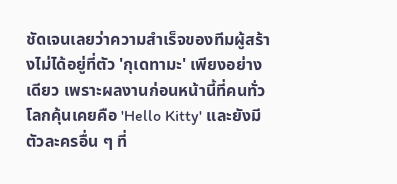ชัดเจนเลยว่าความสำเร็จของทีมผู้สร้างไม่ได้อยู่ที่ตัว 'กุเดทามะ' เพียงอย่างเดียว เพราะผลงานก่อนหน้านี้ที่คนทั่วโลกคุ้นเคยคือ 'Hello Kitty' และยังมีตัวละครอื่น ๆ ที่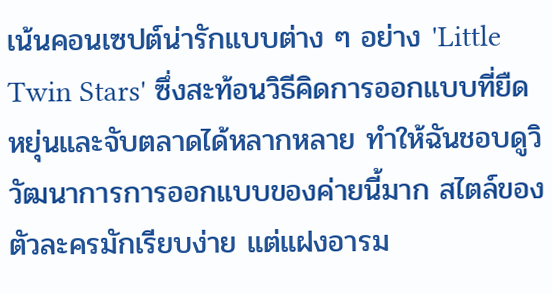เน้นคอนเซปต์น่ารักแบบต่าง ๆ อย่าง 'Little Twin Stars' ซึ่งสะท้อนวิธีคิดการออกแบบที่ยืดหยุ่นและจับตลาดได้หลากหลาย ทำให้ฉันชอบดูวิวัฒนาการการออกแบบของค่ายนี้มาก สไตล์ของตัวละครมักเรียบง่าย แต่แฝงอารม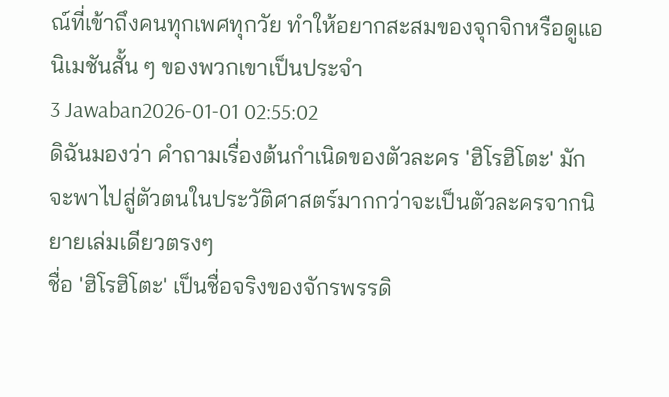ณ์ที่เข้าถึงคนทุกเพศทุกวัย ทำให้อยากสะสมของจุกจิกหรือดูแอนิเมชันสั้น ๆ ของพวกเขาเป็นประจำ
3 Jawaban2026-01-01 02:55:02
ดิฉันมองว่า คำถามเรื่องต้นกำเนิดของตัวละคร 'ฮิโรฮิโตะ' มักจะพาไปสู่ตัวตนในประวัติศาสตร์มากกว่าจะเป็นตัวละครจากนิยายเล่มเดียวตรงๆ
ชื่อ 'ฮิโรฮิโตะ' เป็นชื่อจริงของจักรพรรดิ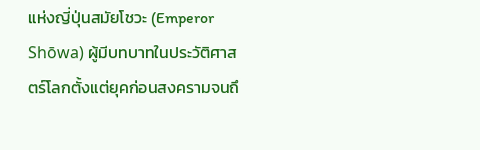แห่งญี่ปุ่นสมัยโชวะ (Emperor Shōwa) ผู้มีบทบาทในประวัติศาสตร์โลกตั้งแต่ยุคก่อนสงครามจนถึ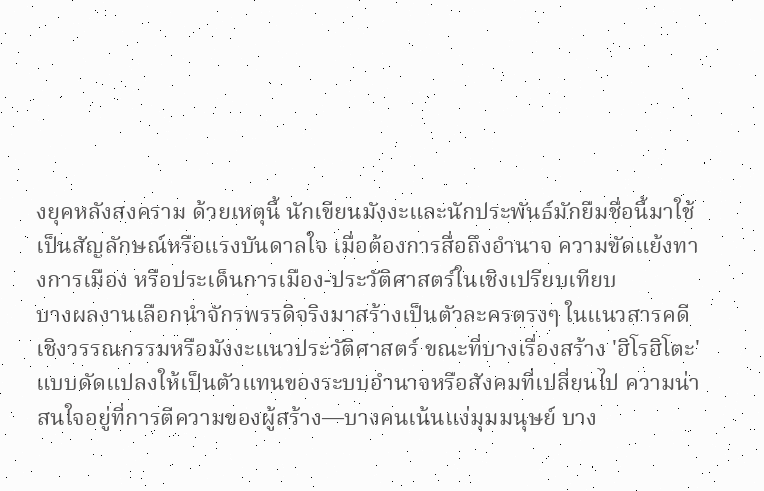งยุคหลังสงคราม ด้วยเหตุนี้ นักเขียนมังงะและนักประพันธ์มักยืมชื่อนี้มาใช้เป็นสัญลักษณ์หรือแรงบันดาลใจ เมื่อต้องการสื่อถึงอำนาจ ความขัดแย้งทางการเมือง หรือประเด็นการเมือง-ประวัติศาสตร์ในเชิงเปรียบเทียบ
บางผลงานเลือกนำจักรพรรดิจริงมาสร้างเป็นตัวละครตรงๆ ในแนวสารคดีเชิงวรรณกรรมหรือมังงะแนวประวัติศาสตร์ ขณะที่บางเรื่องสร้าง 'ฮิโรฮิโตะ' แบบดัดแปลงให้เป็นตัวแทนของระบบอำนาจหรือสังคมที่เปลี่ยนไป ความน่าสนใจอยู่ที่การตีความของผู้สร้าง—บางคนเน้นแง่มุมมนุษย์ บาง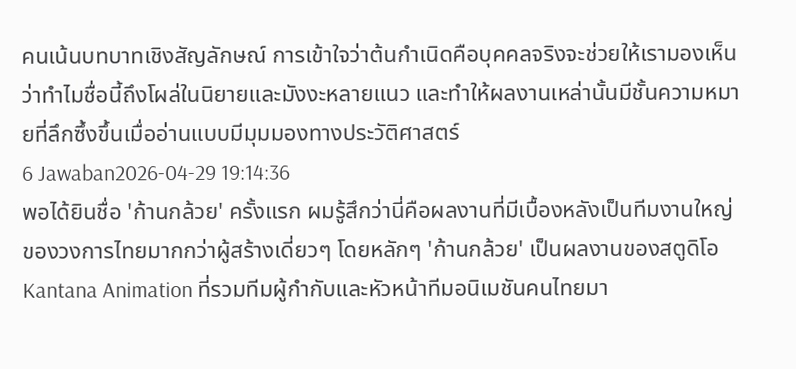คนเน้นบทบาทเชิงสัญลักษณ์ การเข้าใจว่าต้นกำเนิดคือบุคคลจริงจะช่วยให้เรามองเห็นว่าทำไมชื่อนี้ถึงโผล่ในนิยายและมังงะหลายแนว และทำให้ผลงานเหล่านั้นมีชั้นความหมายที่ลึกซึ้งขึ้นเมื่ออ่านแบบมีมุมมองทางประวัติศาสตร์
6 Jawaban2026-04-29 19:14:36
พอได้ยินชื่อ 'ก้านกล้วย' ครั้งแรก ผมรู้สึกว่านี่คือผลงานที่มีเบื้องหลังเป็นทีมงานใหญ่ของวงการไทยมากกว่าผู้สร้างเดี่ยวๆ โดยหลักๆ 'ก้านกล้วย' เป็นผลงานของสตูดิโอ Kantana Animation ที่รวมทีมผู้กำกับและหัวหน้าทีมอนิเมชันคนไทยมา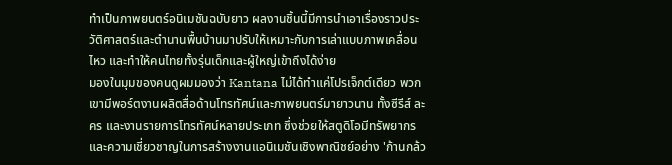ทำเป็นภาพยนตร์อนิเมชันฉบับยาว ผลงานชิ้นนี้มีการนำเอาเรื่องราวประวัติศาสตร์และตำนานพื้นบ้านมาปรับให้เหมาะกับการเล่าแบบภาพเคลื่อนไหว และทำให้คนไทยทั้งรุ่นเด็กและผู้ใหญ่เข้าถึงได้ง่าย
มองในมุมของคนดูผมมองว่า Kantana ไม่ได้ทำแค่โปรเจ็กต์เดียว พวกเขามีพอร์ตงานผลิตสื่อด้านโทรทัศน์และภาพยนตร์มายาวนาน ทั้งซีรีส์ ละคร และงานรายการโทรทัศน์หลายประเภท ซึ่งช่วยให้สตูดิโอมีทรัพยากรและความเชี่ยวชาญในการสร้างงานแอนิเมชันเชิงพาณิชย์อย่าง 'ก้านกล้ว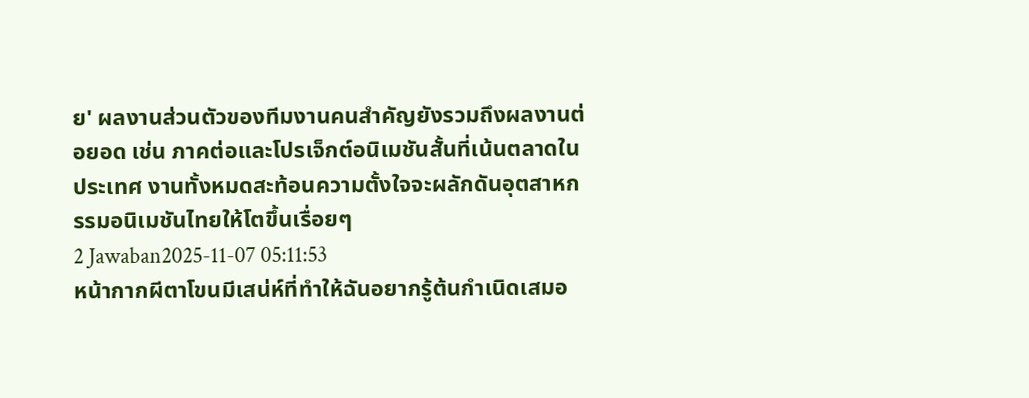ย' ผลงานส่วนตัวของทีมงานคนสำคัญยังรวมถึงผลงานต่อยอด เช่น ภาคต่อและโปรเจ็กต์อนิเมชันสั้นที่เน้นตลาดในประเทศ งานทั้งหมดสะท้อนความตั้งใจจะผลักดันอุตสาหกรรมอนิเมชันไทยให้โตขึ้นเรื่อยๆ
2 Jawaban2025-11-07 05:11:53
หน้ากากผีตาโขนมีเสน่ห์ที่ทำให้ฉันอยากรู้ต้นกำเนิดเสมอ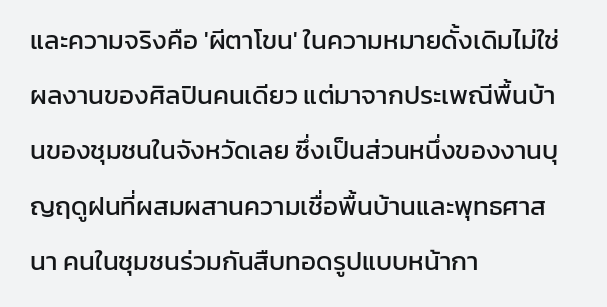และความจริงคือ 'ผีตาโขน' ในความหมายดั้งเดิมไม่ใช่ผลงานของศิลปินคนเดียว แต่มาจากประเพณีพื้นบ้านของชุมชนในจังหวัดเลย ซึ่งเป็นส่วนหนึ่งของงานบุญฤดูฝนที่ผสมผสานความเชื่อพื้นบ้านและพุทธศาสนา คนในชุมชนร่วมกันสืบทอดรูปแบบหน้ากา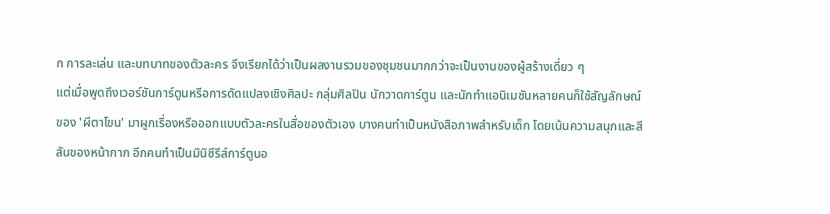ก การละเล่น และบทบาทของตัวละคร จึงเรียกได้ว่าเป็นผลงานรวมของชุมชนมากกว่าจะเป็นงานของผู้สร้างเดี่ยว ๆ
แต่เมื่อพูดถึงเวอร์ชันการ์ตูนหรือการดัดแปลงเชิงศิลปะ กลุ่มศิลปิน นักวาดการ์ตูน และนักทำแอนิเมชันหลายคนก็ใช้สัญลักษณ์ของ 'ผีตาโขน' มาผูกเรื่องหรือออกแบบตัวละครในสื่อของตัวเอง บางคนทำเป็นหนังสือภาพสำหรับเด็ก โดยเน้นความสนุกและสีสันของหน้ากาก อีกคนทำเป็นมินิซีรีส์การ์ตูนอ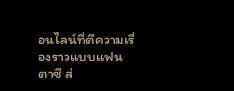อนไลน์ที่ตีความเรื่องราวแบบแฟนตาซี ส่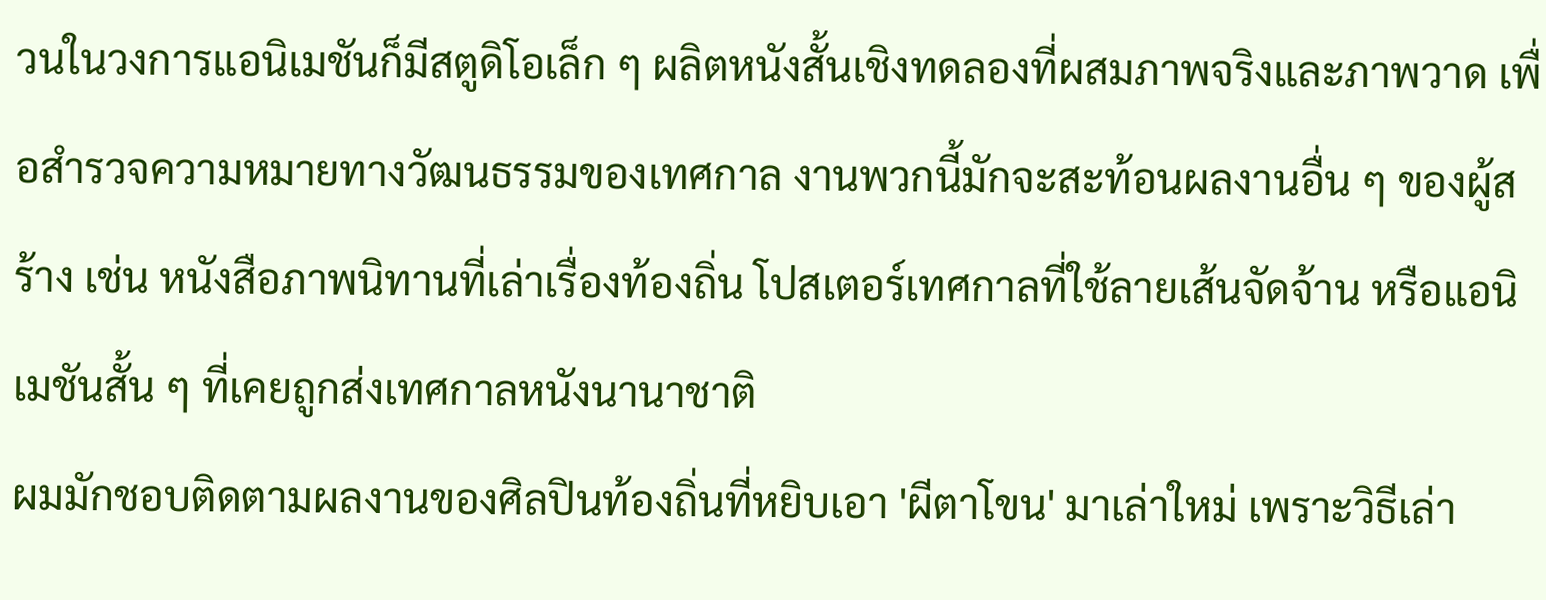วนในวงการแอนิเมชันก็มีสตูดิโอเล็ก ๆ ผลิตหนังสั้นเชิงทดลองที่ผสมภาพจริงและภาพวาด เพื่อสำรวจความหมายทางวัฒนธรรมของเทศกาล งานพวกนี้มักจะสะท้อนผลงานอื่น ๆ ของผู้สร้าง เช่น หนังสือภาพนิทานที่เล่าเรื่องท้องถิ่น โปสเตอร์เทศกาลที่ใช้ลายเส้นจัดจ้าน หรือแอนิเมชันสั้น ๆ ที่เคยถูกส่งเทศกาลหนังนานาชาติ
ผมมักชอบติดตามผลงานของศิลปินท้องถิ่นที่หยิบเอา 'ผีตาโขน' มาเล่าใหม่ เพราะวิธีเล่า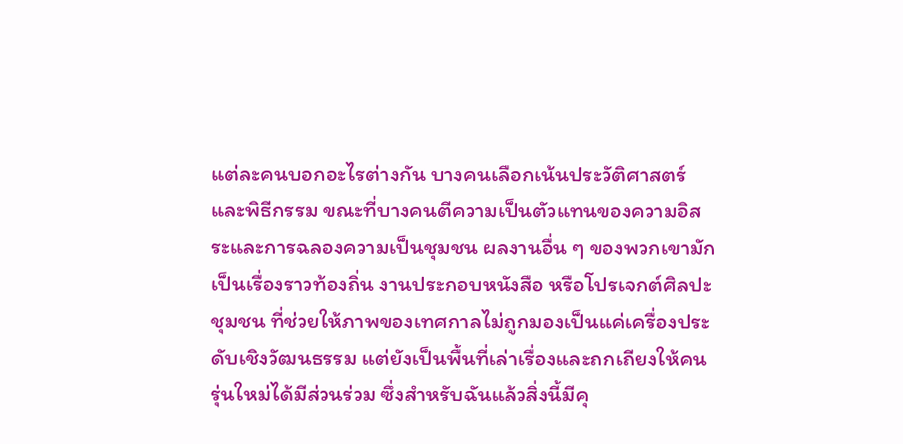แต่ละคนบอกอะไรต่างกัน บางคนเลือกเน้นประวัติศาสตร์และพิธีกรรม ขณะที่บางคนตีความเป็นตัวแทนของความอิสระและการฉลองความเป็นชุมชน ผลงานอื่น ๆ ของพวกเขามักเป็นเรื่องราวท้องถิ่น งานประกอบหนังสือ หรือโปรเจกต์ศิลปะชุมชน ที่ช่วยให้ภาพของเทศกาลไม่ถูกมองเป็นแค่เครื่องประดับเชิงวัฒนธรรม แต่ยังเป็นพื้นที่เล่าเรื่องและถกเถียงให้คนรุ่นใหม่ได้มีส่วนร่วม ซึ่งสำหรับฉันแล้วสิ่งนี้มีคุ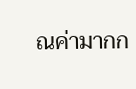ณค่ามากก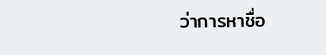ว่าการหาชื่อ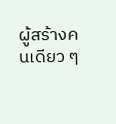ผู้สร้างคนเดียว ๆ